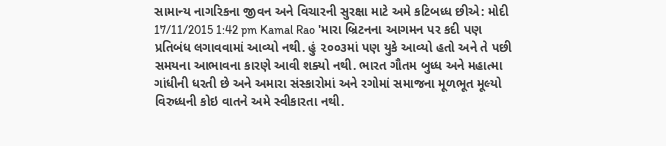સામાન્ય નાગરિકના જીવન અને વિચારની સુરક્ષા માટે અમે કટિબધ્ધ છીએ: મોદી 17/11/2015 1:42 pm Kamal Rao 'મારા બ્રિટનના આગમન પર કદી પણ પ્રતિબંધ લગાવવામાં આવ્યો નથી. હું ૨૦૦૩માં પણ યુકે આવ્યો હતો અને તે પછી સમયના આભાવના કારણે આવી શક્યો નથી. ભારત ગૌતમ બુધ્ધ અને મહાત્મા ગાંધીની ધરતી છે અને અમારા સંસ્કારોમાં અને રગોમાં સમાજના મૂળભૂત મૂલ્યો વિરુધ્ધની કોઇ વાતને અમે સ્વીકારતા નથી.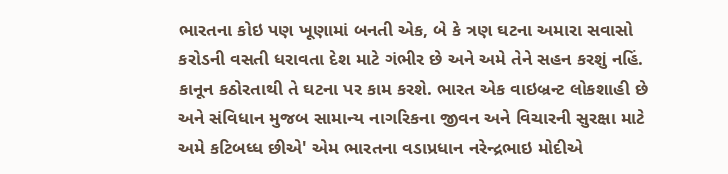ભારતના કોઇ પણ ખૂણામાં બનતી એક, બે કે ત્રણ ઘટના અમારા સવાસો કરોડની વસતી ધરાવતા દેશ માટે ગંભીર છે અને અમે તેને સહન કરશું નહિં. કાનૂન કઠોરતાથી તે ઘટના પર કામ કરશે. ભારત એક વાઇબ્રન્ટ લોકશાહી છે અને સંવિધાન મુજબ સામાન્ય નાગરિકના જીવન અને વિચારની સુરક્ષા માટે અમે કટિબધ્ધ છીએ' એમ ભારતના વડાપ્રધાન નરેન્દ્રભાઇ મોદીએ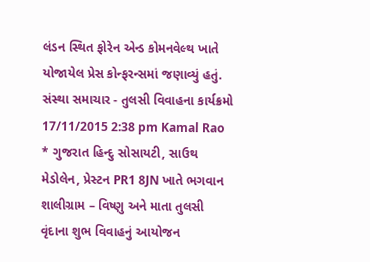લંડન સ્થિત ફોરેન એન્ડ કોમનવેલ્થ ખાતે યોજાયેલ પ્રેસ કોન્ફરન્સમાં જણાવ્યું હતું.
સંસ્થા સમાચાર - તુલસી વિવાહના કાર્યક્રમો 17/11/2015 2:38 pm Kamal Rao * ગુજરાત હિન્દુ સોસાયટી, સાઉથ મેડોલેન, પ્રેસ્ટન PR1 8JN ખાતે ભગવાન શાલીગ્રામ – વિષ્ણુ અને માતા તુલસી વૃંદાના શુભ વિવાહનું આયોજન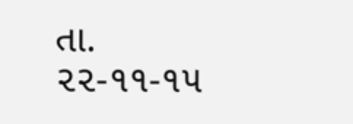તા. ૨૨-૧૧-૧૫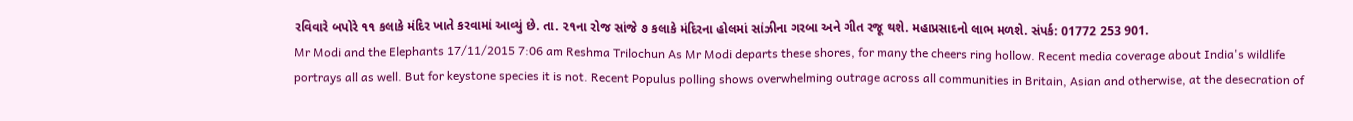રવિવારે બપોરે ૧૧ કલાકે મંદિર ખાતે કરવામાં આવ્યું છે. તા. ૨૧ના રોજ સાંજે ૭ કલાકે મંદિરના હોલમાં સાંઝીના ગરબા અને ગીત રજૂ થશે. મહાપ્રસાદનો લાભ મળશે. સંપર્ક: 01772 253 901.
Mr Modi and the Elephants 17/11/2015 7:06 am Reshma Trilochun As Mr Modi departs these shores, for many the cheers ring hollow. Recent media coverage about India's wildlife portrays all as well. But for keystone species it is not. Recent Populus polling shows overwhelming outrage across all communities in Britain, Asian and otherwise, at the desecration of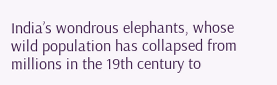India’s wondrous elephants, whose wild population has collapsed from millions in the 19th century to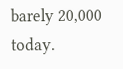barely 20,000 today.